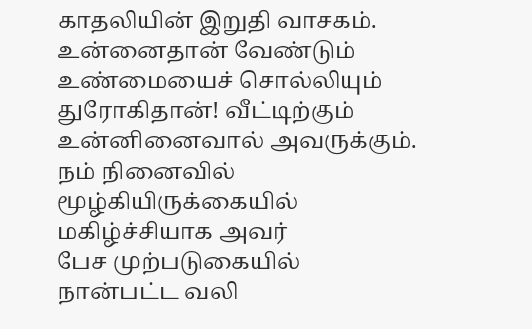காதலியின் இறுதி வாசகம்.
உன்னைதான் வேண்டும்
உண்மையைச் சொல்லியும்
துரோகிதான்! வீட்டிற்கும்
உன்னினைவால் அவருக்கும்.
நம் நினைவில்
மூழ்கியிருக்கையில்
மகிழ்ச்சியாக அவர்
பேச முற்படுகையில்
நான்பட்ட வலி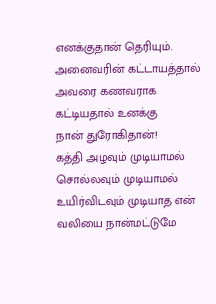எனக்குதான் தெரியும்.
அனைவரின் கட்டாயத்தால்
அவரை கணவராக
கட்டியதால் உனக்கு
நான் துரோகிதான்!
கத்தி அழவும் முடியாமல்
சொல்லவும் முடியாமல்
உயிர்விடவும் முடியாத என்
வலியை நான்மட்டுமே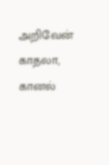அறிவேன் காதலா,
கானல்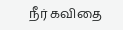நீர் கவிதை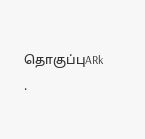தொகுப்புARk .